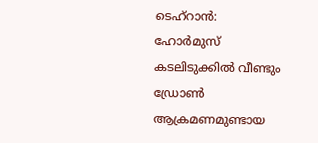ടെഹ്റാൻ: ഹോർമുസ് കടലിടുക്കിൽ വീണ്ടും ഡ്രോൺ ആക്രമണമുണ്ടായ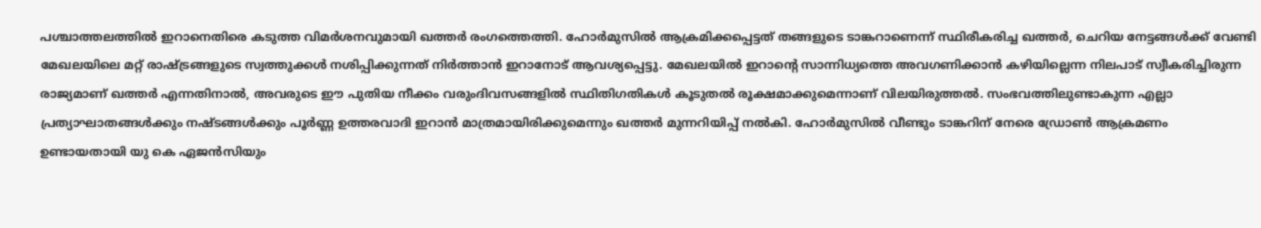പശ്ചാത്തലത്തിൽ ഇറാനെതിരെ കടുത്ത വിമർശനവുമായി ഖത്തർ രംഗത്തെത്തി. ഹോർമുസിൽ ആക്രമിക്കപ്പെട്ടത് തങ്ങളുടെ ടാങ്കറാണെന്ന് സ്ഥിരീകരിച്ച ഖത്തർ, ചെറിയ നേട്ടങ്ങൾക്ക് വേണ്ടി മേഖലയിലെ മറ്റ് രാഷ്ട്രങ്ങളുടെ സ്വത്തുക്കൾ നശിപ്പിക്കുന്നത് നിർത്താൻ ഇറാനോട് ആവശ്യപ്പെട്ടു. മേഖലയിൽ ഇറാന്റെ സാന്നിധ്യത്തെ അവഗണിക്കാൻ കഴിയില്ലെന്ന നിലപാട് സ്വീകരിച്ചിരുന്ന രാജ്യമാണ് ഖത്തർ എന്നതിനാൽ, അവരുടെ ഈ പുതിയ നീക്കം വരുംദിവസങ്ങളിൽ സ്ഥിതിഗതികൾ കൂടുതൽ രൂക്ഷമാക്കുമെന്നാണ് വിലയിരുത്തൽ. സംഭവത്തിലുണ്ടാകുന്ന എല്ലാ പ്രത്യാഘാതങ്ങൾക്കും നഷ്ടങ്ങൾക്കും പൂർണ്ണ ഉത്തരവാദി ഇറാൻ മാത്രമായിരിക്കുമെന്നും ഖത്തർ മുന്നറിയിപ്പ് നൽകി. ഹോർമുസിൽ വീണ്ടും ടാങ്കറിന് നേരെ ഡ്രോൺ ആക്രമണം ഉണ്ടായതായി യു കെ ഏജൻസിയും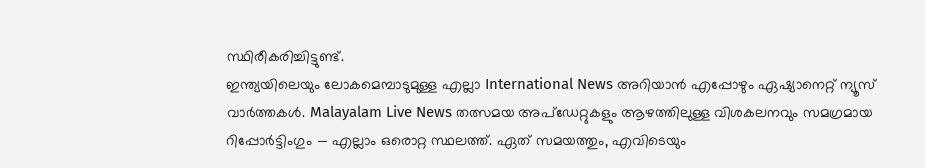സ്ഥിരീകരിച്ചിട്ടുണ്ട്.
ഇന്ത്യയിലെയും ലോകമെമ്പാടുമുള്ള എല്ലാ International News അറിയാൻ എപ്പോഴും ഏഷ്യാനെറ്റ് ന്യൂസ് വാർത്തകൾ. Malayalam Live News തത്സമയ അപ്ഡേറ്റുകളും ആഴത്തിലുള്ള വിശകലനവും സമഗ്രമായ റിപ്പോർട്ടിംഗും — എല്ലാം ഒരൊറ്റ സ്ഥലത്ത്. ഏത് സമയത്തും, എവിടെയും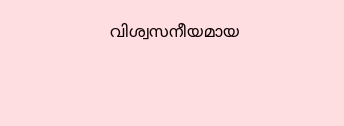വിശ്വസനീയമായ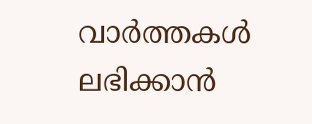വാർത്തകൾ ലഭിക്കാൻ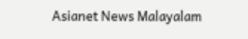Asianet News Malayalam